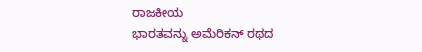ರಾಜಕೀಯ
ಭಾರತವನ್ನು ಅಮೆರಿಕನ್ ರಥದ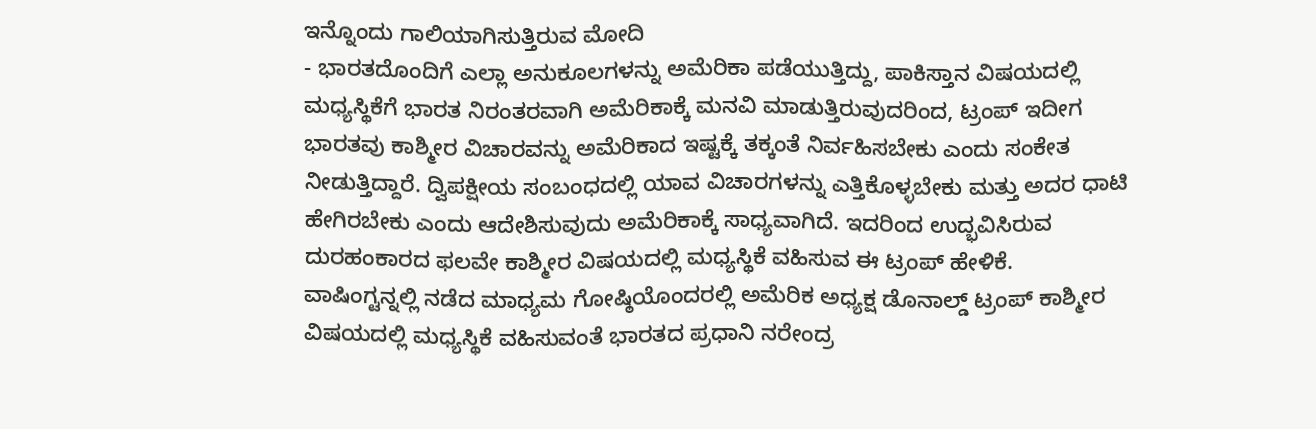ಇನ್ನೊಂದು ಗಾಲಿಯಾಗಿಸುತ್ತಿರುವ ಮೋದಿ
- ಭಾರತದೊಂದಿಗೆ ಎಲ್ಲಾ ಅನುಕೂಲಗಳನ್ನು ಅಮೆರಿಕಾ ಪಡೆಯುತ್ತಿದ್ದು, ಪಾಕಿಸ್ತಾನ ವಿಷಯದಲ್ಲಿ ಮಧ್ಯಸ್ಥಿಕೆಗೆ ಭಾರತ ನಿರಂತರವಾಗಿ ಅಮೆರಿಕಾಕ್ಕೆ ಮನವಿ ಮಾಡುತ್ತಿರುವುದರಿಂದ, ಟ್ರಂಪ್ ಇದೀಗ ಭಾರತವು ಕಾಶ್ಮೀರ ವಿಚಾರವನ್ನು ಅಮೆರಿಕಾದ ಇಷ್ಟಕ್ಕೆ ತಕ್ಕಂತೆ ನಿರ್ವಹಿಸಬೇಕು ಎಂದು ಸಂಕೇತ ನೀಡುತ್ತಿದ್ದಾರೆ. ದ್ವಿಪಕ್ಷೀಯ ಸಂಬಂಧದಲ್ಲಿ ಯಾವ ವಿಚಾರಗಳನ್ನು ಎತ್ತಿಕೊಳ್ಳಬೇಕು ಮತ್ತು ಅದರ ಧಾಟಿ ಹೇಗಿರಬೇಕು ಎಂದು ಆದೇಶಿಸುವುದು ಅಮೆರಿಕಾಕ್ಕೆ ಸಾಧ್ಯವಾಗಿದೆ. ಇದರಿಂದ ಉದ್ಭವಿಸಿರುವ ದುರಹಂಕಾರದ ಫಲವೇ ಕಾಶ್ಮೀರ ವಿಷಯದಲ್ಲಿ ಮಧ್ಯಸ್ಥಿಕೆ ವಹಿಸುವ ಈ ಟ್ರಂಪ್ ಹೇಳಿಕೆ.
ವಾಷಿಂಗ್ಟನ್ನಲ್ಲಿ ನಡೆದ ಮಾಧ್ಯಮ ಗೋಷ್ಠಿಯೊಂದರಲ್ಲಿ ಅಮೆರಿಕ ಅಧ್ಯಕ್ಷ ಡೊನಾಲ್ಡ್ ಟ್ರಂಪ್ ಕಾಶ್ಮೀರ ವಿಷಯದಲ್ಲಿ ಮಧ್ಯಸ್ಥಿಕೆ ವಹಿಸುವಂತೆ ಭಾರತದ ಪ್ರಧಾನಿ ನರೇಂದ್ರ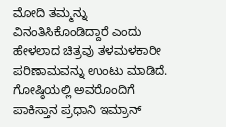ಮೋದಿ ತಮ್ಮನ್ನು ವಿನಂತಿಸಿಕೊಂಡಿದ್ದಾರೆ ಎಂದು ಹೇಳಲಾದ ಚಿತ್ರವು ತಳಮಳಕಾರೀ ಪರಿಣಾಮವನ್ನು ಉಂಟು ಮಾಡಿದೆ. ಗೋಷ್ಠಿಯಲ್ಲಿ ಅವರೊಂದಿಗೆ ಪಾಕಿಸ್ತಾನ ಪ್ರಧಾನಿ ಇಮ್ರಾನ್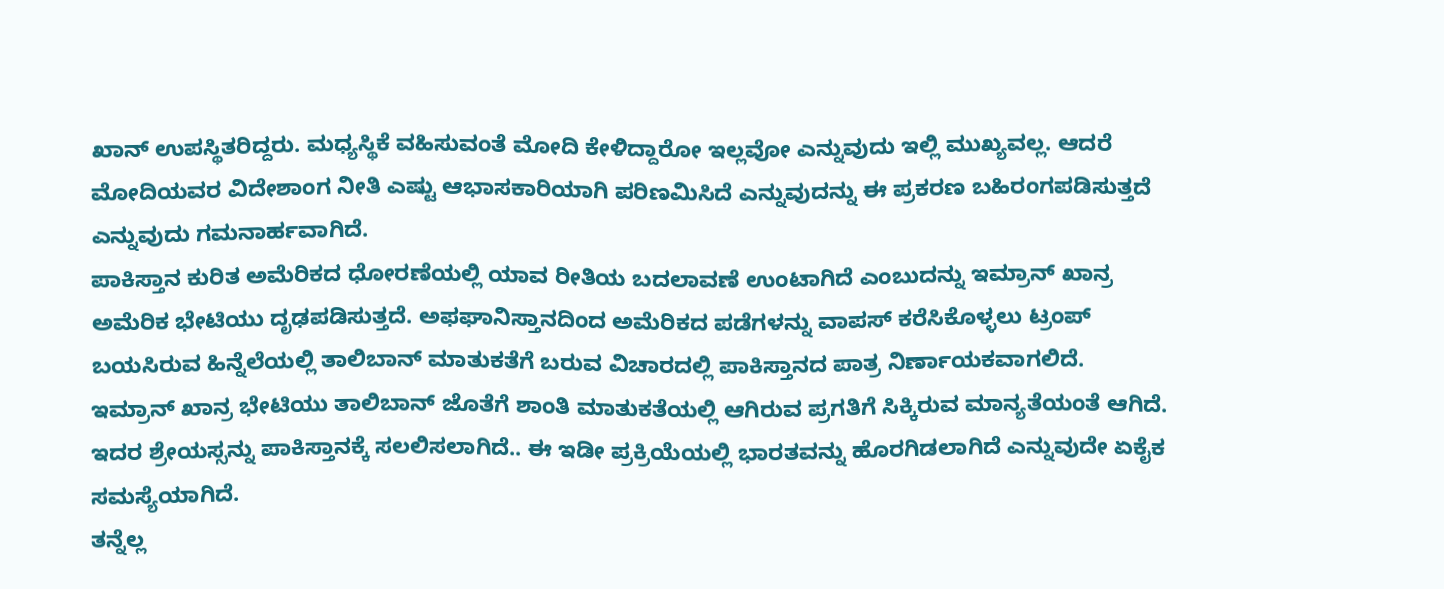ಖಾನ್ ಉಪಸ್ಥಿತರಿದ್ದರು. ಮಧ್ಯಸ್ಥಿಕೆ ವಹಿಸುವಂತೆ ಮೋದಿ ಕೇಳಿದ್ದಾರೋ ಇಲ್ಲವೋ ಎನ್ನುವುದು ಇಲ್ಲಿ ಮುಖ್ಯವಲ್ಲ. ಆದರೆ ಮೋದಿಯವರ ವಿದೇಶಾಂಗ ನೀತಿ ಎಷ್ಟು ಆಭಾಸಕಾರಿಯಾಗಿ ಪರಿಣಮಿಸಿದೆ ಎನ್ನುವುದನ್ನು ಈ ಪ್ರಕರಣ ಬಹಿರಂಗಪಡಿಸುತ್ತದೆ ಎನ್ನುವುದು ಗಮನಾರ್ಹವಾಗಿದೆ.
ಪಾಕಿಸ್ತಾನ ಕುರಿತ ಅಮೆರಿಕದ ಧೋರಣೆಯಲ್ಲಿ ಯಾವ ರೀತಿಯ ಬದಲಾವಣೆ ಉಂಟಾಗಿದೆ ಎಂಬುದನ್ನು ಇಮ್ರಾನ್ ಖಾನ್ರ ಅಮೆರಿಕ ಭೇಟಿಯು ದೃಢಪಡಿಸುತ್ತದೆ. ಅಫಘಾನಿಸ್ತಾನದಿಂದ ಅಮೆರಿಕದ ಪಡೆಗಳನ್ನು ವಾಪಸ್ ಕರೆಸಿಕೊಳ್ಳಲು ಟ್ರಂಪ್ ಬಯಸಿರುವ ಹಿನ್ನೆಲೆಯಲ್ಲಿ ತಾಲಿಬಾನ್ ಮಾತುಕತೆಗೆ ಬರುವ ವಿಚಾರದಲ್ಲಿ ಪಾಕಿಸ್ತಾನದ ಪಾತ್ರ ನಿರ್ಣಾಯಕವಾಗಲಿದೆ. ಇಮ್ರಾನ್ ಖಾನ್ರ ಭೇಟಿಯು ತಾಲಿಬಾನ್ ಜೊತೆಗೆ ಶಾಂತಿ ಮಾತುಕತೆಯಲ್ಲಿ ಆಗಿರುವ ಪ್ರಗತಿಗೆ ಸಿಕ್ಕಿರುವ ಮಾನ್ಯತೆಯಂತೆ ಆಗಿದೆ. ಇದರ ಶ್ರೇಯಸ್ಸನ್ನು ಪಾಕಿಸ್ತಾನಕ್ಕೆ ಸಲಲಿಸಲಾಗಿದೆ.. ಈ ಇಡೀ ಪ್ರಕ್ರಿಯೆಯಲ್ಲಿ ಭಾರತವನ್ನು ಹೊರಗಿಡಲಾಗಿದೆ ಎನ್ನುವುದೇ ಏಕೈಕ ಸಮಸ್ಯೆಯಾಗಿದೆ.
ತನ್ನೆಲ್ಲ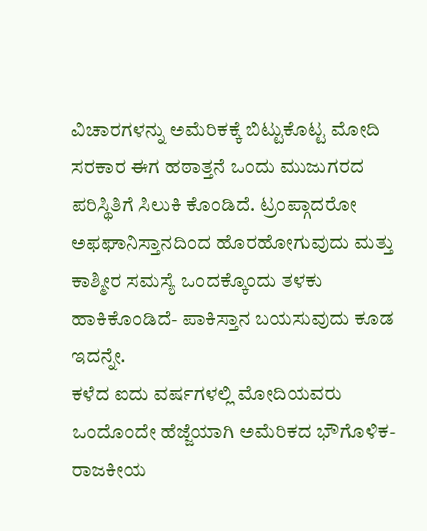ವಿಚಾರಗಳನ್ನು ಅಮೆರಿಕಕ್ಕೆ ಬಿಟ್ಟುಕೊಟ್ಟ ಮೋದಿ ಸರಕಾರ ಈಗ ಹಠಾತ್ತನೆ ಒಂದು ಮುಜುಗರದ ಪರಿಸ್ಥಿತಿಗೆ ಸಿಲುಕಿ ಕೊಂಡಿದೆ. ಟ್ರಂಪ್ಗಾದರೋ ಅಫಘಾನಿಸ್ತಾನದಿಂದ ಹೊರಹೋಗುವುದು ಮತ್ತು ಕಾಶ್ಮೀರ ಸಮಸ್ಯೆ ಒಂದಕ್ಕೊಂದು ತಳಕು ಹಾಕಿಕೊಂಡಿದೆ- ಪಾಕಿಸ್ತಾನ ಬಯಸುವುದು ಕೂಡ ಇದನ್ನೇ.
ಕಳೆದ ಐದು ವರ್ಷಗಳಲ್ಲಿ ಮೋದಿಯವರು ಒಂದೊಂದೇ ಹೆಜ್ಜೆಯಾಗಿ ಅಮೆರಿಕದ ಭೌಗೊಳಿಕ-ರಾಜಕೀಯ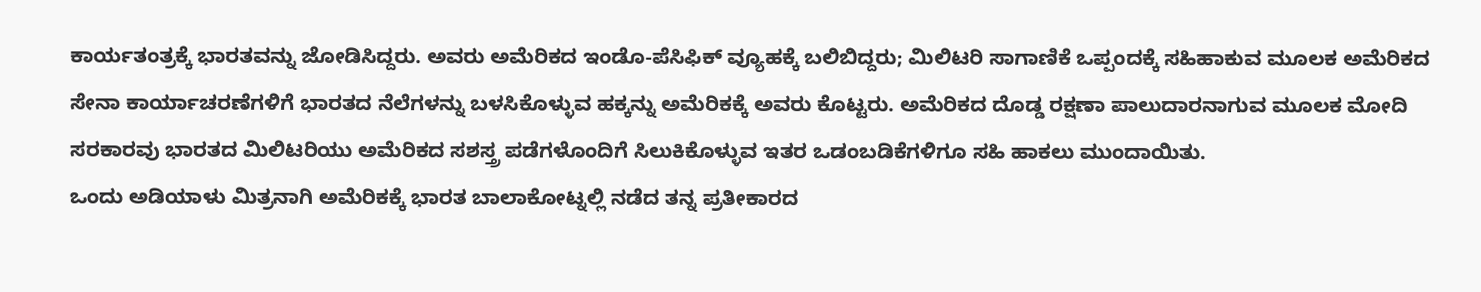ಕಾರ್ಯತಂತ್ರಕ್ಕೆ ಭಾರತವನ್ನು ಜೋಡಿಸಿದ್ದರು. ಅವರು ಅಮೆರಿಕದ ಇಂಡೊ-ಪೆಸಿಫಿಕ್ ವ್ಯೂಹಕ್ಕೆ ಬಲಿಬಿದ್ದರು; ಮಿಲಿಟರಿ ಸಾಗಾಣಿಕೆ ಒಪ್ಪಂದಕ್ಕೆ ಸಹಿಹಾಕುವ ಮೂಲಕ ಅಮೆರಿಕದ ಸೇನಾ ಕಾರ್ಯಾಚರಣೆಗಳಿಗೆ ಭಾರತದ ನೆಲೆಗಳನ್ನು ಬಳಸಿಕೊಳ್ಳುವ ಹಕ್ಕನ್ನು ಅಮೆರಿಕಕ್ಕೆ ಅವರು ಕೊಟ್ಟರು. ಅಮೆರಿಕದ ದೊಡ್ಡ ರಕ್ಷಣಾ ಪಾಲುದಾರನಾಗುವ ಮೂಲಕ ಮೋದಿ ಸರಕಾರವು ಭಾರತದ ಮಿಲಿಟರಿಯು ಅಮೆರಿಕದ ಸಶಸ್ತ್ರ ಪಡೆಗಳೊಂದಿಗೆ ಸಿಲುಕಿಕೊಳ್ಳುವ ಇತರ ಒಡಂಬಡಿಕೆಗಳಿಗೂ ಸಹಿ ಹಾಕಲು ಮುಂದಾಯಿತು.
ಒಂದು ಅಡಿಯಾಳು ಮಿತ್ರನಾಗಿ ಅಮೆರಿಕಕ್ಕೆ ಭಾರತ ಬಾಲಾಕೋಟ್ನಲ್ಲಿ ನಡೆದ ತನ್ನ ಪ್ರತೀಕಾರದ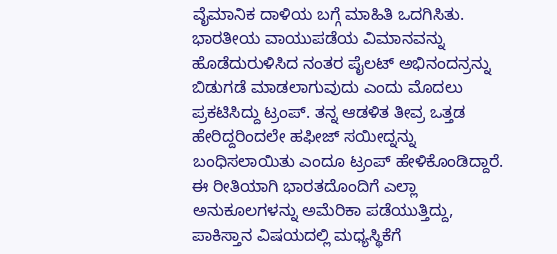ವೈಮಾನಿಕ ದಾಳಿಯ ಬಗ್ಗೆ ಮಾಹಿತಿ ಒದಗಿಸಿತು. ಭಾರತೀಯ ವಾಯುಪಡೆಯ ವಿಮಾನವನ್ನು ಹೊಡೆದುರುಳಿಸಿದ ನಂತರ ಪೈಲಟ್ ಅಭಿನಂದನ್ರನ್ನು ಬಿಡುಗಡೆ ಮಾಡಲಾಗುವುದು ಎಂದು ಮೊದಲು ಪ್ರಕಟಿಸಿದ್ದು ಟ್ರಂಪ್. ತನ್ನ ಆಡಳಿತ ತೀವ್ರ ಒತ್ತಡ ಹೇರಿದ್ದರಿಂದಲೇ ಹಫೀಜ್ ಸಯೀದ್ನನ್ನು ಬಂಧಿಸಲಾಯಿತು ಎಂದೂ ಟ್ರಂಪ್ ಹೇಳಿಕೊಂಡಿದ್ದಾರೆ.
ಈ ರೀತಿಯಾಗಿ ಭಾರತದೊಂದಿಗೆ ಎಲ್ಲಾ ಅನುಕೂಲಗಳನ್ನು ಅಮೆರಿಕಾ ಪಡೆಯುತ್ತಿದ್ದು, ಪಾಕಿಸ್ತಾನ ವಿಷಯದಲ್ಲಿ ಮಧ್ಯಸ್ಥಿಕೆಗೆ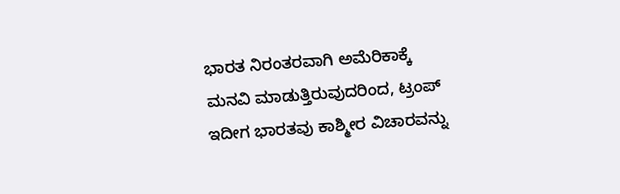ಭಾರತ ನಿರಂತರವಾಗಿ ಅಮೆರಿಕಾಕ್ಕೆ ಮನವಿ ಮಾಡುತ್ತಿರುವುದರಿಂದ, ಟ್ರಂಪ್ ಇದೀಗ ಭಾರತವು ಕಾಶ್ಮೀರ ವಿಚಾರವನ್ನು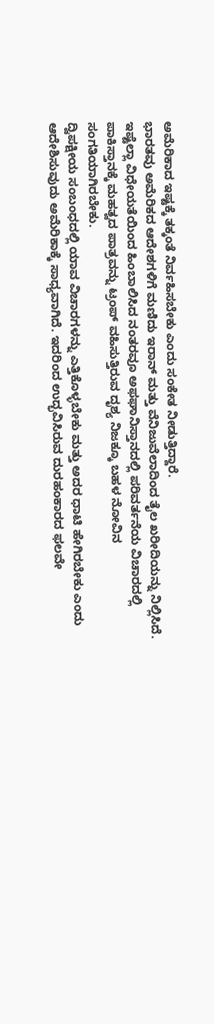ಅಮೆರಿಕಾದ ಇಷ್ಟಕ್ಕೆ ತಕ್ಕಂತೆ ನಿರ್ವಹಿಸಬೇಕು ಎಂದು ಸಂಕೇತ ನೀಡುತ್ತಿದ್ದಾರೆ.
ಭಾರತವು ಅಮೆರಿಕದ ಆದೇಶಗಳಿಗೆ ಮಣಿದು ಇರಾನ್ ಮತ್ತು ವೆನಿಜುವೆಲಾದಿಂದ ತೈಲ ಖರೀದಿಯನ್ನು ನಿಲ್ಲಿಸಿದೆ. ಇಷ್ಟೆಲ್ಲಾ ವಿಧೇಯತೆಯಿಂದ ಹಿಂಬಾಲಿಸಿದ ನಂತರವೂ ಅಫಘಾನಿಸ್ತಾನದಲ್ಲಿ ಪರಿವರ್ತನೆಯ ವಿಚಾರದಲ್ಲಿ ಪಾಕಿಸ್ತಾನಕ್ಕೆ ಮಹತ್ವದ ಪಾತ್ರವನ್ನು ಟ್ರಂಪ್ ವಹಿಸುತ್ತಿರುವ ದೃಶ್ಯ ನಿಜಕ್ಕೂ ಬಹಳ ನೋವಿನ ಸಂಗತಿಯಾಗಿರಬೇಕು.
ದ್ವಿಪಕ್ಷೀಯ ಸಂಬಂಧದಲ್ಲಿ ಯಾವ ವಿಚಾರಗಳನ್ನು ಎತ್ತಿಕೊಳ್ಳಬೇಕು ಮತ್ತು ಅದರ ಧಾಟಿ ಹೇಗಿರಬೇಕು ಎಂದು ಆದೇಶಿಸುವುದು ಅಮೆರಿಕಾಕ್ಕೆ ಸಾಧ್ಯವಾಗಿದೆ. ಇದರಿಂದ ಉದ್ಭವಿಸಿರುವ ದುರಹಂಕಾರದ ಫಲವೇ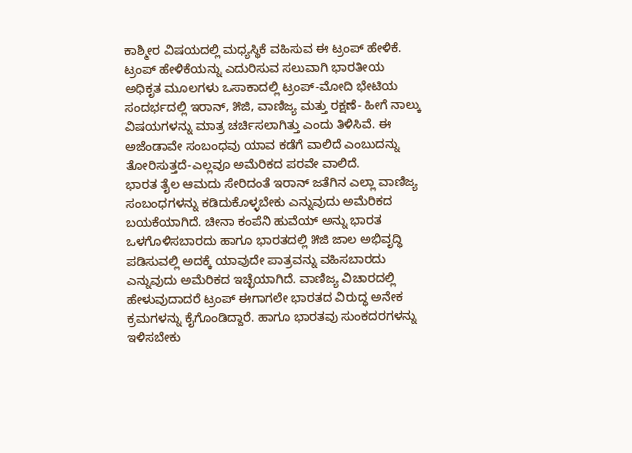ಕಾಶ್ಮೀರ ವಿಷಯದಲ್ಲಿ ಮಧ್ಯಸ್ಥಿಕೆ ವಹಿಸುವ ಈ ಟ್ರಂಪ್ ಹೇಳಿಕೆ. ಟ್ರಂಪ್ ಹೇಳಿಕೆಯನ್ನು ಎದುರಿಸುವ ಸಲುವಾಗಿ ಭಾರತೀಯ ಅಧಿಕೃತ ಮೂಲಗಳು ಒಸಾಕಾದಲ್ಲಿ ಟ್ರಂಪ್-ಮೋದಿ ಭೇಟಿಯ ಸಂದರ್ಭದಲ್ಲಿ ಇರಾನ್, ೫ಜಿ, ವಾಣಿಜ್ಯ ಮತ್ತು ರಕ್ಷಣೆ- ಹೀಗೆ ನಾಲ್ಕು ವಿಷಯಗಳನ್ನು ಮಾತ್ರ ಚರ್ಚಿಸಲಾಗಿತ್ತು ಎಂದು ತಿಳಿಸಿವೆ. ಈ ಅಜೆಂಡಾವೇ ಸಂಬಂಧವು ಯಾವ ಕಡೆಗೆ ವಾಲಿದೆ ಎಂಬುದನ್ನು ತೋರಿಸುತ್ತದೆ-ಎಲ್ಲವೂ ಅಮೆರಿಕದ ಪರವೇ ವಾಲಿದೆ.
ಭಾರತ ತೈಲ ಆಮದು ಸೇರಿದಂತೆ ಇರಾನ್ ಜತೆಗಿನ ಎಲ್ಲಾ ವಾಣಿಜ್ಯ ಸಂಬಂಧಗಳನ್ನು ಕಡಿದುಕೊಳ್ಳಬೇಕು ಎನ್ನುವುದು ಅಮೆರಿಕದ ಬಯಕೆಯಾಗಿದೆ. ಚೀನಾ ಕಂಪೆನಿ ಹುವೆಯ್ ಅನ್ನು ಭಾರತ ಒಳಗೊಳಿಸಬಾರದು ಹಾಗೂ ಭಾರತದಲ್ಲಿ ೫ಜಿ ಜಾಲ ಅಭಿವೃದ್ಧಿ ಪಡಿಸುವಲ್ಲಿ ಅದಕ್ಕೆ ಯಾವುದೇ ಪಾತ್ರವನ್ನು ವಹಿಸಬಾರದು ಎನ್ನುವುದು ಅಮೆರಿಕದ ಇಚ್ಛೆಯಾಗಿದೆ. ವಾಣಿಜ್ಯ ವಿಚಾರದಲ್ಲಿ ಹೇಳುವುದಾದರೆ ಟ್ರಂಪ್ ಈಗಾಗಲೇ ಭಾರತದ ವಿರುದ್ಧ ಅನೇಕ ಕ್ರಮಗಳನ್ನು ಕೈಗೊಂಡಿದ್ದಾರೆ. ಹಾಗೂ ಭಾರತವು ಸುಂಕದರಗಳನ್ನು ಇಳಿಸಬೇಕು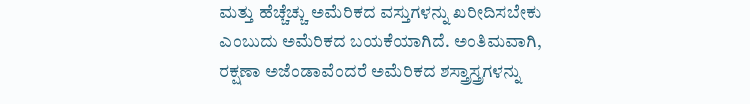ಮತ್ತು ಹೆಚ್ಚೆಚ್ಚು ಅಮೆರಿಕದ ವಸ್ತುಗಳನ್ನು ಖರೀದಿಸಬೇಕು ಎಂಬುದು ಅಮೆರಿಕದ ಬಯಕೆಯಾಗಿದೆ. ಅಂತಿಮವಾಗಿ, ರಕ್ಷಣಾ ಅಜೆಂಡಾವೆಂದರೆ ಅಮೆರಿಕದ ಶಸ್ತ್ರಾಸ್ತ್ರಗಳನ್ನು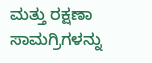ಮತ್ತು ರಕ್ಷಣಾ ಸಾಮಗ್ರಿಗಳನ್ನು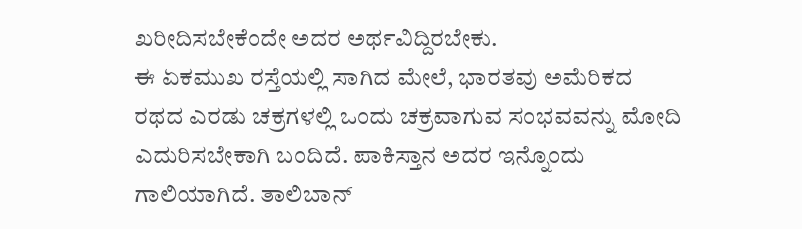ಖರೀದಿಸಬೇಕೆಂದೇ ಅದರ ಅರ್ಥವಿದ್ದಿರಬೇಕು.
ಈ ಏಕಮುಖ ರಸ್ತೆಯಲ್ಲಿ ಸಾಗಿದ ಮೇಲೆ, ಭಾರತವು ಅಮೆರಿಕದ ರಥದ ಎರಡು ಚಕ್ರಗಳಲ್ಲಿ ಒಂದು ಚಕ್ರವಾಗುವ ಸಂಭವವನ್ನು ಮೋದಿ ಎದುರಿಸಬೇಕಾಗಿ ಬಂದಿದೆ. ಪಾಕಿಸ್ತಾನ ಅದರ ಇನ್ನೊಂದು ಗಾಲಿಯಾಗಿದೆ. ತಾಲಿಬಾನ್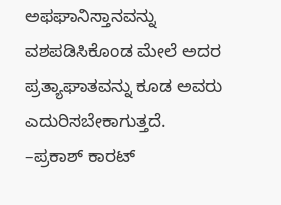ಅಫಘಾನಿಸ್ತಾನವನ್ನು ವಶಪಡಿಸಿಕೊಂಡ ಮೇಲೆ ಅದರ ಪ್ರತ್ಯಾಘಾತವನ್ನು ಕೂಡ ಅವರು ಎದುರಿಸಬೇಕಾಗುತ್ತದೆ.
–ಪ್ರಕಾಶ್ ಕಾರಟ್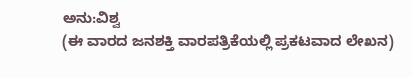ಅನು:ವಿಶ್ವ
(ಈ ವಾರದ ಜನಶಕ್ತಿ ವಾರಪತ್ರಿಕೆಯಲ್ಲಿ ಪ್ರಕಟವಾದ ಲೇಖನ)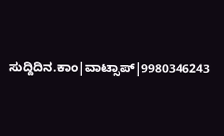ಸುದ್ದಿದಿನ.ಕಾಂ|ವಾಟ್ಸಾಪ್|9980346243